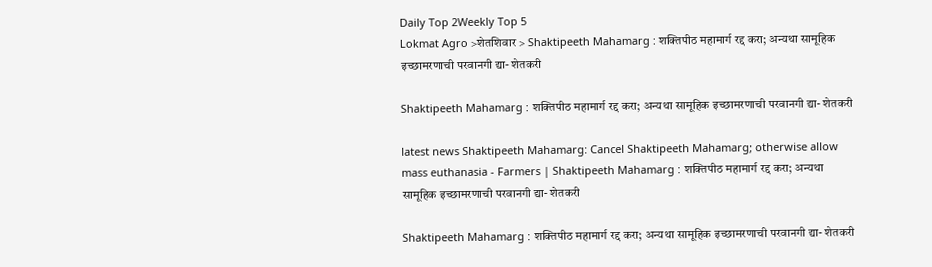Daily Top 2Weekly Top 5
Lokmat Agro >शेतशिवार > Shaktipeeth Mahamarg : शक्तिपीठ महामार्ग रद्द करा; अन्यथा सामूहिक इच्छामरणाची परवानगी द्या- शेतकरी

Shaktipeeth Mahamarg : शक्तिपीठ महामार्ग रद्द करा; अन्यथा सामूहिक इच्छामरणाची परवानगी द्या- शेतकरी

latest news Shaktipeeth Mahamarg: Cancel Shaktipeeth Mahamarg; otherwise allow mass euthanasia - Farmers | Shaktipeeth Mahamarg : शक्तिपीठ महामार्ग रद्द करा; अन्यथा सामूहिक इच्छामरणाची परवानगी द्या- शेतकरी

Shaktipeeth Mahamarg : शक्तिपीठ महामार्ग रद्द करा; अन्यथा सामूहिक इच्छामरणाची परवानगी द्या- शेतकरी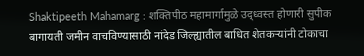Shaktipeeth Mahamarg : शक्तिपीठ महामार्गामुळे उद्ध्वस्त होणारी सुपीक बागायती जमीन वाचविण्यासाठी नांदेड जिल्ह्यातील बाधित शेतकऱ्यांनी टोकाचा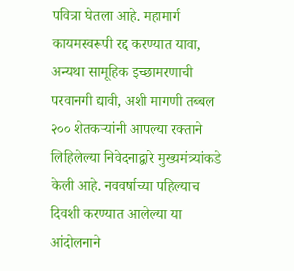पवित्रा घेतला आहे. महामार्ग कायमस्वरूपी रद्द करण्यात यावा, अन्यथा सामूहिक इच्छामरणाची परवानगी द्यावी, अशी मागणी तब्बल २०० शेतकऱ्यांनी आपल्या रक्ताने लिहिलेल्या निवेदनाद्वारे मुख्यमंत्र्यांकडे केली आहे. नववर्षाच्या पहिल्याच दिवशी करण्यात आलेल्या या आंदोलनाने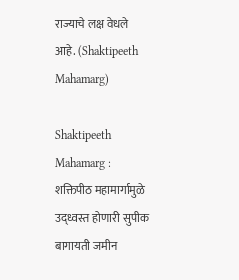राज्याचे लक्ष वेधले आहे. (Shaktipeeth Mahamarg)

Shaktipeeth Mahamarg : शक्तिपीठ महामार्गामुळे उद्ध्वस्त होणारी सुपीक बागायती जमीन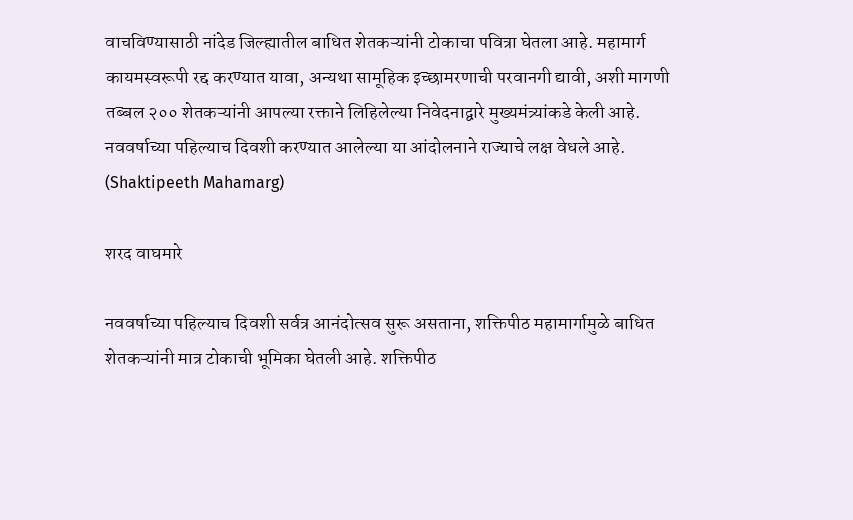वाचविण्यासाठी नांदेड जिल्ह्यातील बाधित शेतकऱ्यांनी टोकाचा पवित्रा घेतला आहे. महामार्ग कायमस्वरूपी रद्द करण्यात यावा, अन्यथा सामूहिक इच्छामरणाची परवानगी द्यावी, अशी मागणी तब्बल २०० शेतकऱ्यांनी आपल्या रक्ताने लिहिलेल्या निवेदनाद्वारे मुख्यमंत्र्यांकडे केली आहे. नववर्षाच्या पहिल्याच दिवशी करण्यात आलेल्या या आंदोलनाने राज्याचे लक्ष वेधले आहे. (Shaktipeeth Mahamarg)

शरद वाघमारे

नववर्षाच्या पहिल्याच दिवशी सर्वत्र आनंदोत्सव सुरू असताना, शक्तिपीठ महामार्गामुळे बाधित शेतकऱ्यांनी मात्र टोकाची भूमिका घेतली आहे. शक्तिपीठ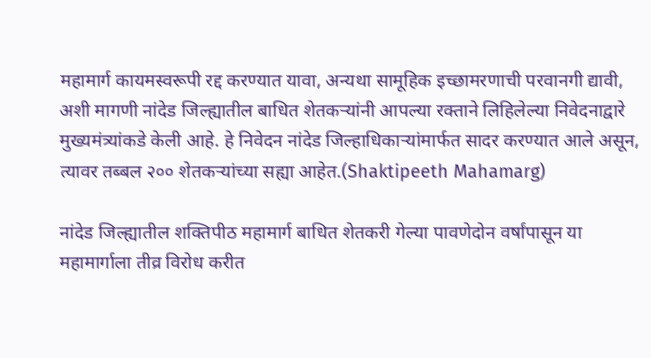महामार्ग कायमस्वरूपी रद्द करण्यात यावा, अन्यथा सामूहिक इच्छामरणाची परवानगी द्यावी, अशी मागणी नांदेड जिल्ह्यातील बाधित शेतकऱ्यांनी आपल्या रक्ताने लिहिलेल्या निवेदनाद्वारे मुख्यमंत्र्यांकडे केली आहे. हे निवेदन नांदेड जिल्हाधिकाऱ्यांमार्फत सादर करण्यात आले असून, त्यावर तब्बल २०० शेतकऱ्यांच्या सह्या आहेत.(Shaktipeeth Mahamarg)

नांदेड जिल्ह्यातील शक्तिपीठ महामार्ग बाधित शेतकरी गेल्या पावणेदोन वर्षांपासून या महामार्गाला तीव्र विरोध करीत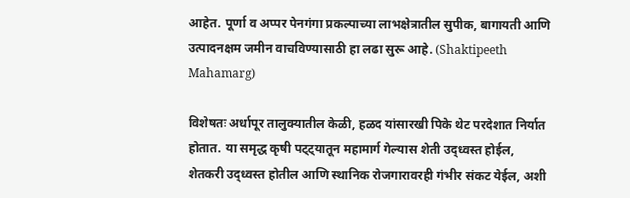आहेत. पूर्णा व अप्पर पेनगंगा प्रकल्पाच्या लाभक्षेत्रातील सुपीक, बागायती आणि उत्पादनक्षम जमीन वाचविण्यासाठी हा लढा सुरू आहे. (Shaktipeeth Mahamarg)

विशेषतः अर्धापूर तालुक्यातील केळी, हळद यांसारखी पिके थेट परदेशात निर्यात होतात. या समृद्ध कृषी पट्ट्यातून महामार्ग गेल्यास शेती उद्ध्वस्त होईल, शेतकरी उद्ध्वस्त होतील आणि स्थानिक रोजगारावरही गंभीर संकट येईल, अशी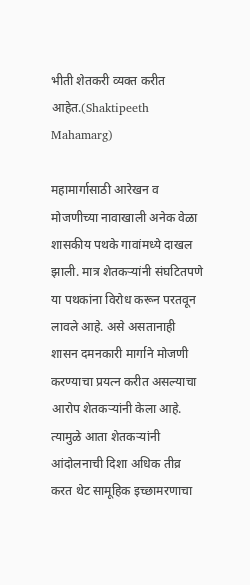भीती शेतकरी व्यक्त करीत आहेत.(Shaktipeeth Mahamarg)

महामार्गासाठी आरेखन व मोजणीच्या नावाखाली अनेक वेळा शासकीय पथके गावांमध्ये दाखल झाली. मात्र शेतकऱ्यांनी संघटितपणे या पथकांना विरोध करून परतवून लावले आहे. असे असतानाही शासन दमनकारी मार्गाने मोजणी करण्याचा प्रयत्न करीत असल्याचा आरोप शेतकऱ्यांनी केला आहे. त्यामुळे आता शेतकऱ्यांनी आंदोलनाची दिशा अधिक तीव्र करत थेट सामूहिक इच्छामरणाचा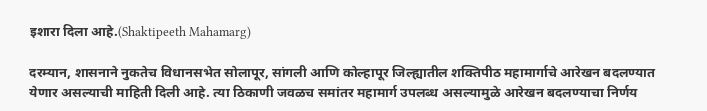इशारा दिला आहे.(Shaktipeeth Mahamarg)

दरम्यान, शासनाने नुकतेच विधानसभेत सोलापूर, सांगली आणि कोल्हापूर जिल्ह्यातील शक्तिपीठ महामार्गाचे आरेखन बदलण्यात येणार असल्याची माहिती दिली आहे. त्या ठिकाणी जवळच समांतर महामार्ग उपलब्ध असल्यामुळे आरेखन बदलण्याचा निर्णय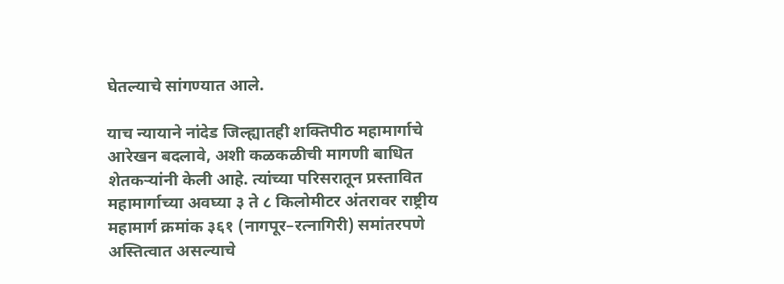घेतल्याचे सांगण्यात आले.

याच न्यायाने नांदेड जिल्ह्यातही शक्तिपीठ महामार्गाचे आरेखन बदलावे, अशी कळकळीची मागणी बाधित शेतकऱ्यांनी केली आहे. त्यांच्या परिसरातून प्रस्तावित महामार्गाच्या अवघ्या ३ ते ८ किलोमीटर अंतरावर राष्ट्रीय महामार्ग क्रमांक ३६१ (नागपूर–रत्नागिरी) समांतरपणे अस्तित्वात असल्याचे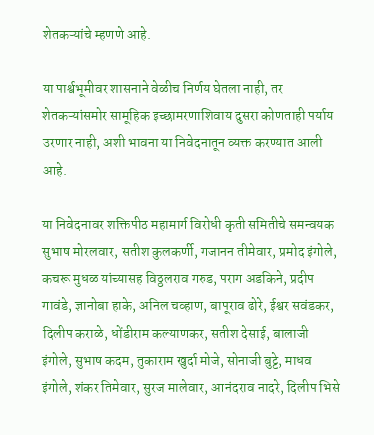शेतकऱ्यांचे म्हणणे आहे.

या पार्श्वभूमीवर शासनाने वेळीच निर्णय घेतला नाही, तर शेतकऱ्यांसमोर सामूहिक इच्छामरणाशिवाय दुसरा कोणताही पर्याय उरणार नाही, अशी भावना या निवेदनातून व्यक्त करण्यात आली आहे.

या निवेदनावर शक्तिपीठ महामार्ग विरोधी कृती समितीचे समन्वयक सुभाष मोरलवार, सतीश कुलकर्णी, गजानन तीमेवार, प्रमोद इंगोले, कचरू मुधळ यांच्यासह विठ्ठलराव गरुड, पराग अडकिने, प्रदीप गावंडे, ज्ञानोबा हाके, अनिल चव्हाण, बापूराव ढोरे, ईश्वर सवंडकर, दिलीप कराळे, धोंडीराम कल्याणकर, सतीश देसाई, बालाजी इंगोले, सुभाष कदम, तुकाराम खुर्दा मोजे, सोनाजी बुट्टे, माधव इंगोले, शंकर तिमेवार, सुरज मालेवार, आनंदराव नादरे, दिलीप भिसे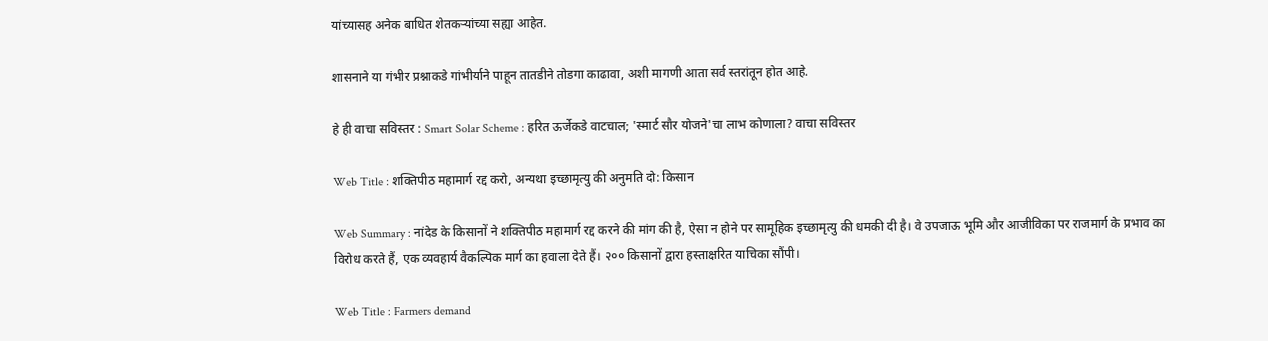यांच्यासह अनेक बाधित शेतकऱ्यांच्या सह्या आहेत.

शासनाने या गंभीर प्रश्नाकडे गांभीर्याने पाहून तातडीने तोडगा काढावा, अशी मागणी आता सर्व स्तरांतून होत आहे.

हे ही वाचा सविस्तर : Smart Solar Scheme : हरित ऊर्जेकडे वाटचाल; 'स्मार्ट सौर योजने'चा लाभ कोणाला? वाचा सविस्तर

Web Title : शक्तिपीठ महामार्ग रद्द करो, अन्यथा इच्छामृत्यु की अनुमति दो: किसान

Web Summary : नांदेड के किसानों ने शक्तिपीठ महामार्ग रद्द करने की मांग की है, ऐसा न होने पर सामूहिक इच्छामृत्यु की धमकी दी है। वे उपजाऊ भूमि और आजीविका पर राजमार्ग के प्रभाव का विरोध करते हैं, एक व्यवहार्य वैकल्पिक मार्ग का हवाला देते हैं। २०० किसानों द्वारा हस्ताक्षरित याचिका सौंपी।

Web Title : Farmers demand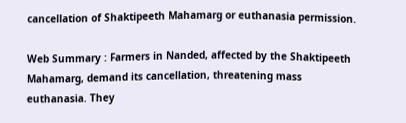cancellation of Shaktipeeth Mahamarg or euthanasia permission.

Web Summary : Farmers in Nanded, affected by the Shaktipeeth Mahamarg, demand its cancellation, threatening mass euthanasia. They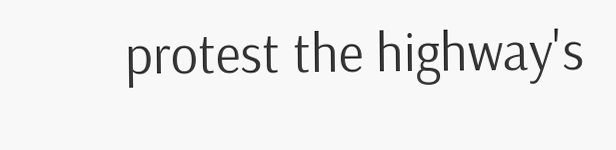protest the highway's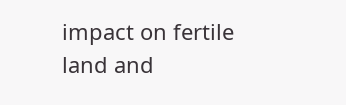impact on fertile land and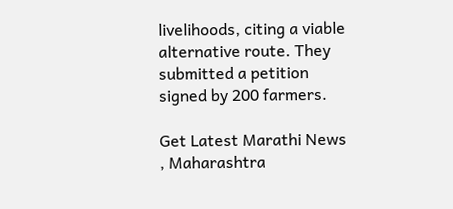livelihoods, citing a viable alternative route. They submitted a petition signed by 200 farmers.

Get Latest Marathi News , Maharashtra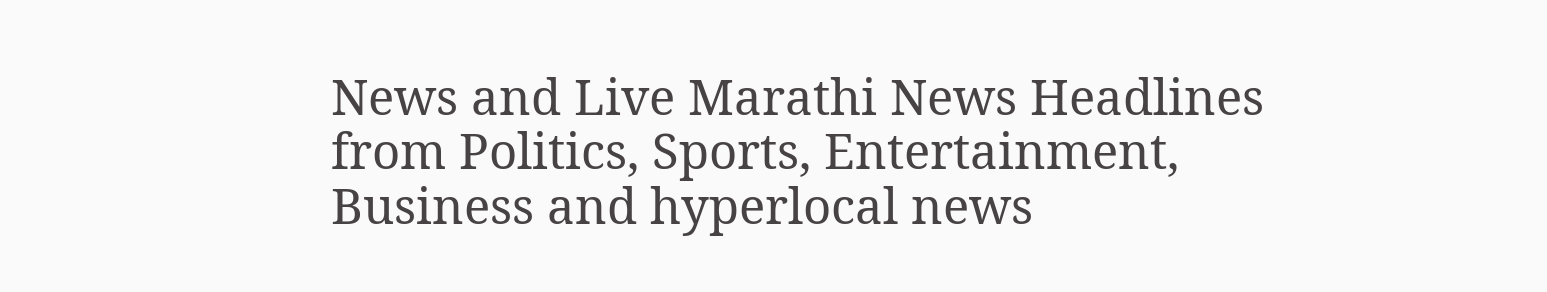News and Live Marathi News Headlines from Politics, Sports, Entertainment, Business and hyperlocal news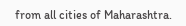from all cities of Maharashtra.